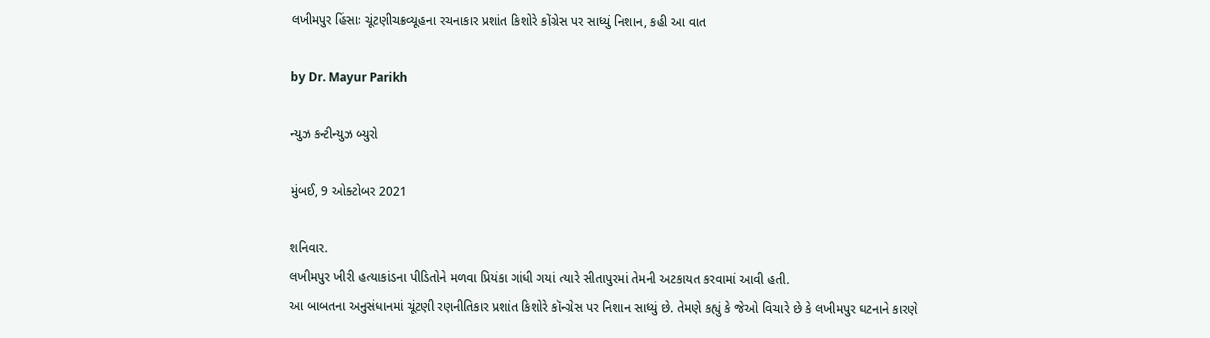લખીમપુર હિંસાઃ ચૂંટણીચક્રવ્યૂહના રચનાકાર પ્રશાંત કિશોરે કોંગ્રેસ પર સાધ્યું નિશાન, કહી આ વાત

by Dr. Mayur Parikh

ન્યુઝ કન્ટીન્યુઝ બ્યુરો

મુંબઈ, 9 ઓક્ટોબર 2021

શનિવાર.
લખીમપુર ખીરી હત્યાકાંડના પીડિતોને મળવા પ્રિયંકા ગાંધી ગયાં ત્યારે સીતાપુરમાં તેમની અટકાયત કરવામાં આવી હતી.
આ બાબતના અનુસંધાનમાં ચૂંટણી રણનીતિકાર પ્રશાંત કિશોરે કૉન્ગ્રેસ પર નિશાન સાધ્યું છે. તેમણે કહ્યું કે જેઓ વિચારે છે કે લખીમપુર ઘટનાને કારણે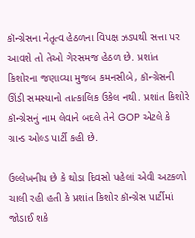કૉન્ગ્રેસના નેતૃત્વ હેઠળના વિપક્ષ ઝડપથી સત્તા પર આવશે તો તેઓ ગેરસમજ હેઠળ છે. પ્રશાંત કિશોરના જણાવ્યા મુજબ કમનસીબે, કૉન્ગ્રેસની ઊંડી સમસ્યાનો તાત્કાલિક ઉકેલ નથી. પ્રશાંત કિશોરે કૉન્ગ્રેસનું નામ લેવાને બદલે તેને GOP એટલે કે ગ્રાન્ડ ઓલ્ડ પાર્ટી કહી છે.

ઉલ્લેખનીય છે કે થોડા દિવસો પહેલાં એવી અટકળો ચાલી રહી હતી કે પ્રશાંત કિશોર કૉન્ગ્રેસ પાર્ટીમાં જોડાઈ શકે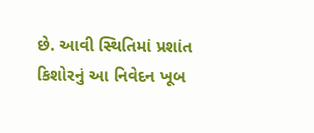છે. આવી સ્થિતિમાં પ્રશાંત કિશોરનું આ નિવેદન ખૂબ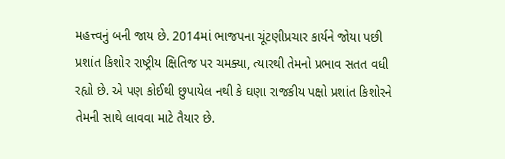મહત્ત્વનું બની જાય છે. 2014માં ભાજપના ચૂંટણીપ્રચાર કાર્યને જોયા પછી પ્રશાંત કિશોર રાષ્ટ્રીય ક્ષિતિજ પર ચમક્યા, ત્યારથી તેમનો પ્રભાવ સતત વધી રહ્યો છે. એ પણ કોઈથી છુપાયેલ નથી કે ઘણા રાજકીય પક્ષો પ્રશાંત કિશોરને તેમની સાથે લાવવા માટે તૈયાર છે.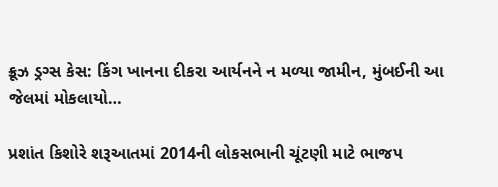ક્રૂઝ ડ્રગ્સ કેસ: કિંગ ખાનના દીકરા આર્યનને ન મળ્યા જામીન, મુંબઈની આ જેલમાં મોકલાયો…

પ્રશાંત કિશોરે શરૂઆતમાં 2014ની લોકસભાની ચૂંટણી માટે ભાજપ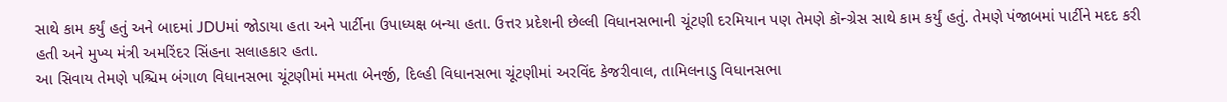સાથે કામ કર્યું હતું અને બાદમાં JDUમાં જોડાયા હતા અને પાર્ટીના ઉપાધ્યક્ષ બન્યા હતા. ઉત્તર પ્રદેશની છેલ્લી વિધાનસભાની ચૂંટણી દરમિયાન પણ તેમણે કૉન્ગ્રેસ સાથે કામ કર્યું હતું. તેમણે પંજાબમાં પાર્ટીને મદદ કરી હતી અને મુખ્ય મંત્રી અમરિંદર સિંહના સલાહકાર હતા.
આ સિવાય તેમણે પશ્ચિમ બંગાળ વિધાનસભા ચૂંટણીમાં મમતા બેનર્જી, દિલ્હી વિધાનસભા ચૂંટણીમાં અરવિંદ કેજરીવાલ, તામિલનાડુ વિધાનસભા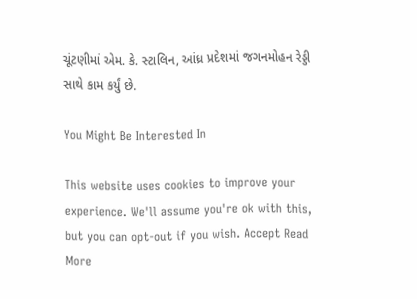ચૂંટણીમાં એમ. કે. સ્ટાલિન, આંધ્ર પ્રદેશમાં જગનમોહન રેડ્ડી સાથે કામ કર્યું છે.

You Might Be Interested In

This website uses cookies to improve your experience. We'll assume you're ok with this, but you can opt-out if you wish. Accept Read More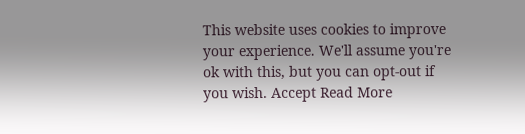This website uses cookies to improve your experience. We'll assume you're ok with this, but you can opt-out if you wish. Accept Read More